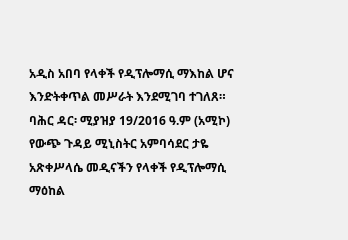አዲስ አበባ የላቀች የዲፕሎማሲ ማእከል ሆና እንድትቀጥል መሥራት እንደሚገባ ተገለጸ።
ባሕር ዳር፡ ሚያዝያ 19/2016 ዓ.ም (አሚኮ) የውጭ ጉዳይ ሚኒስትር አምባሳደር ታዬ አጽቀሥላሴ መዲናችን የላቀች የዲፕሎማሲ ማዕከል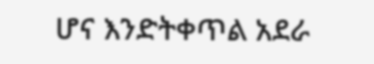ሆና እንድትቀጥል አደራ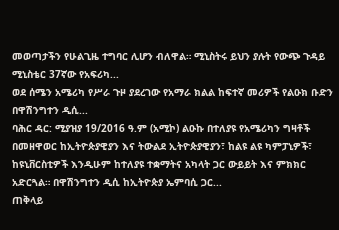መወጣታችን የሁልጊዜ ተግባር ሊሆን ብለዋል። ሚኒስትሩ ይህን ያሉት የውጭ ጉዳይ ሚኒስቴር 37ኛው የአፍሪካ...
ወደ ሰሜን አሜሪካ የሥራ ጉዞ ያደረገው የአማራ ክልል ከፍተኛ መሪዎች የልዑክ ቡድን በዋሽንግተን ዲሲ...
ባሕር ዳር: ሚያዝያ 19/2016 ዓ.ም (አሚኮ) ልዑኩ በተለያዩ የአሜሪካን ግዛቶች በመዘዋወር ከኢትዮጵያዊያን እና ትውልደ ኢትዮጵያዊያን፣ ከልዩ ልዩ ካምፓኒዎች፣ ከዩኒቨርስቲዎች እንዲሁም ከተለያዩ ተቋማትና አካላት ጋር ውይይት እና ምክክር አድርጓል። በዋሽንግተን ዲሲ ከኢትዮጵያ ኤምባሲ ጋር...
ጠቅላይ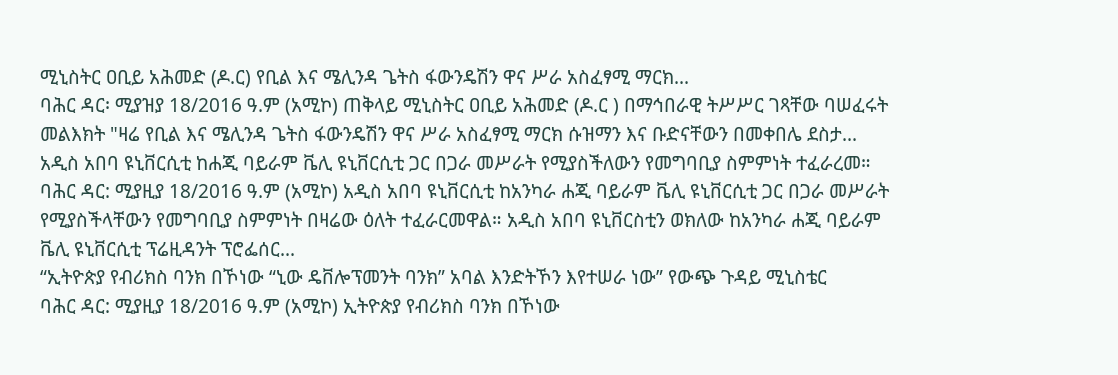ሚኒስትር ዐቢይ አሕመድ (ዶ.ር) የቢል እና ሜሊንዳ ጌትስ ፋውንዴሽን ዋና ሥራ አስፈፃሚ ማርክ...
ባሕር ዳር፡ ሚያዝያ 18/2016 ዓ.ም (አሚኮ) ጠቅላይ ሚኒስትር ዐቢይ አሕመድ (ዶ.ር ) በማኅበራዊ ትሥሥር ገጻቸው ባሠፈሩት መልእክት "ዛሬ የቢል እና ሜሊንዳ ጌትስ ፋውንዴሽን ዋና ሥራ አስፈፃሚ ማርክ ሱዝማን እና ቡድናቸውን በመቀበሌ ደስታ...
አዲስ አበባ ዩኒቨርሲቲ ከሐጂ ባይራም ቬሊ ዩኒቨርሲቲ ጋር በጋራ መሥራት የሚያስችለውን የመግባቢያ ስምምነት ተፈራረመ።
ባሕር ዳር: ሚያዚያ 18/2016 ዓ.ም (አሚኮ) አዲስ አበባ ዩኒቨርሲቲ ከአንካራ ሐጂ ባይራም ቬሊ ዩኒቨርሲቲ ጋር በጋራ መሥራት የሚያስችላቸውን የመግባቢያ ስምምነት በዛሬው ዕለት ተፈራርመዋል። አዲስ አበባ ዩኒቨርስቲን ወክለው ከአንካራ ሐጂ ባይራም ቬሊ ዩኒቨርሲቲ ፕሬዚዳንት ፕሮፌሰር...
“ኢትዮጵያ የብሪክስ ባንክ በኾነው “ኒው ዴቨሎፕመንት ባንክ” አባል እንድትኾን እየተሠራ ነው” የውጭ ጉዳይ ሚኒስቴር
ባሕር ዳር: ሚያዚያ 18/2016 ዓ.ም (አሚኮ) ኢትዮጵያ የብሪክስ ባንክ በኾነው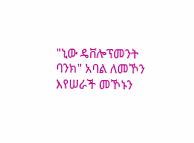"ኒው ዴቨሎፕመንት ባንክ" አባል ለመኾን እየሠራች መኾኑን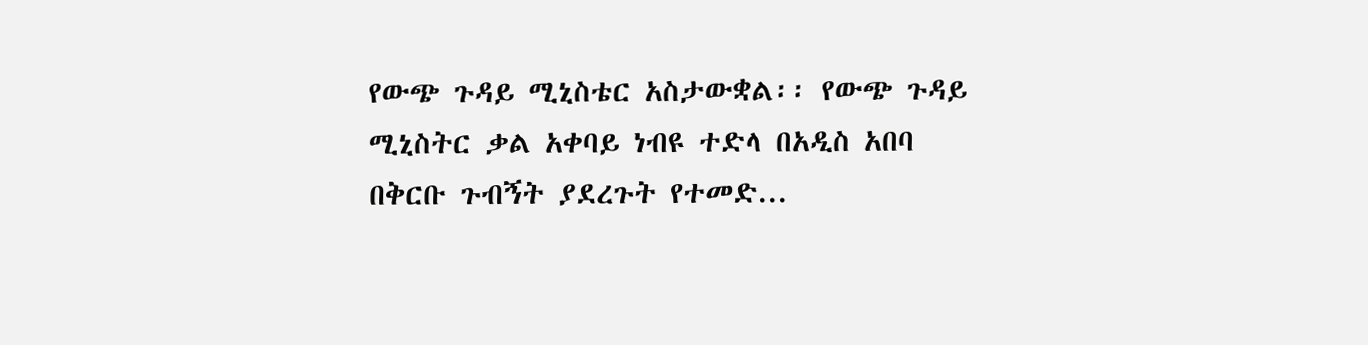የውጭ ጉዳይ ሚኒስቴር አስታውቋል፡፡ የውጭ ጉዳይ ሚኒስትር ቃል አቀባይ ነብዩ ተድላ በአዲስ አበባ በቅርቡ ጉብኝት ያደረጉት የተመድ...